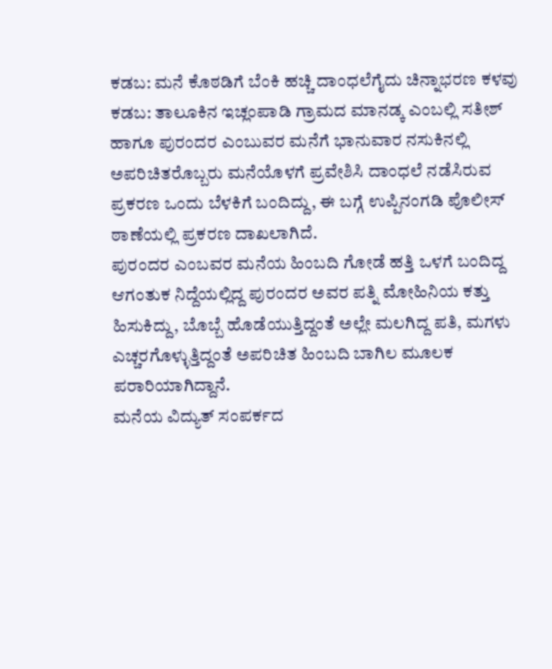ಕಡಬ: ಮನೆ ಕೊಠಡಿಗೆ ಬೆಂಕಿ ಹಚ್ಚಿ ದಾಂಧಲೆಗೈದು ಚಿನ್ನಾಭರಣ ಕಳವು
ಕಡಬ: ತಾಲೂಕಿನ ಇಚ್ಲಂಪಾಡಿ ಗ್ರಾಮದ ಮಾನಡ್ಕ ಎಂಬಲ್ಲಿ ಸತೀಶ್ ಹಾಗೂ ಪುರಂದರ ಎಂಬುವರ ಮನೆಗೆ ಭಾನುವಾರ ನಸುಕಿನಲ್ಲಿ ಅಪರಿಚಿತರೊಬ್ಬರು ಮನೆಯೊಳಗೆ ಪ್ರವೇಶಿಸಿ ದಾಂಧಲೆ ನಡೆಸಿರುವ ಪ್ರಕರಣ ಒಂದು ಬೆಳಕಿಗೆ ಬಂದಿದ್ದು, ಈ ಬಗ್ಗೆ ಉಪ್ಪಿನಂಗಡಿ ಪೊಲೀಸ್ ಠಾಣೆಯಲ್ಲಿ ಪ್ರಕರಣ ದಾಖಲಾಗಿದೆ.
ಪುರಂದರ ಎಂಬವರ ಮನೆಯ ಹಿಂಬದಿ ಗೋಡೆ ಹತ್ತಿ ಒಳಗೆ ಬಂದಿದ್ದ ಆಗಂತುಕ ನಿದ್ದೆಯಲ್ಲಿದ್ದ ಪುರಂದರ ಅವರ ಪತ್ನಿ ಮೋಹಿನಿಯ ಕತ್ತು ಹಿಸುಕಿದ್ದು, ಬೊಬ್ಬೆ ಹೊಡೆಯುತ್ತಿದ್ದಂತೆ ಅಲ್ಲೇ ಮಲಗಿದ್ದ ಪತಿ, ಮಗಳು ಎಚ್ಚರಗೊಳ್ಳುತ್ತಿದ್ದಂತೆ ಅಪರಿಚಿತ ಹಿಂಬದಿ ಬಾಗಿಲ ಮೂಲಕ ಪರಾರಿಯಾಗಿದ್ದಾನೆ.
ಮನೆಯ ವಿದ್ಯುತ್ ಸಂಪರ್ಕದ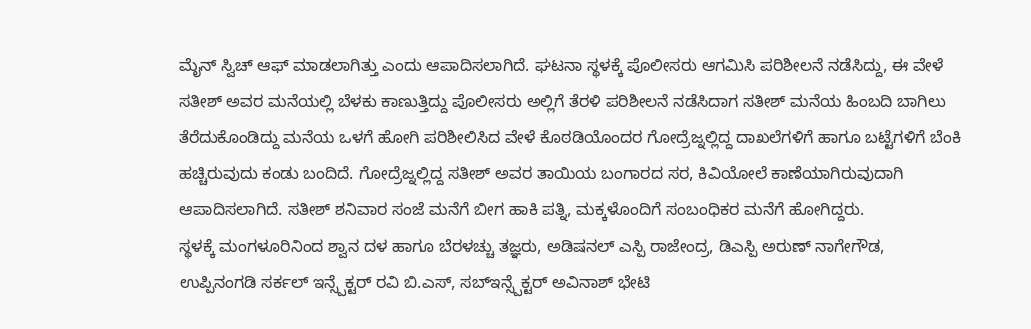ಮೈನ್ ಸ್ವಿಚ್ ಆಫ್ ಮಾಡಲಾಗಿತ್ತು ಎಂದು ಆಪಾದಿಸಲಾಗಿದೆ. ಘಟನಾ ಸ್ಥಳಕ್ಕೆ ಪೊಲೀಸರು ಆಗಮಿಸಿ ಪರಿಶೀಲನೆ ನಡೆಸಿದ್ದು, ಈ ವೇಳೆ ಸತೀಶ್ ಅವರ ಮನೆಯಲ್ಲಿ ಬೆಳಕು ಕಾಣುತ್ತಿದ್ದು ಪೊಲೀಸರು ಅಲ್ಲಿಗೆ ತೆರಳಿ ಪರಿಶೀಲನೆ ನಡೆಸಿದಾಗ ಸತೀಶ್ ಮನೆಯ ಹಿಂಬದಿ ಬಾಗಿಲು ತೆರೆದುಕೊಂಡಿದ್ದು ಮನೆಯ ಒಳಗೆ ಹೋಗಿ ಪರಿಶೀಲಿಸಿದ ವೇಳೆ ಕೊಠಡಿಯೊಂದರ ಗೋದ್ರೆಜ್ನಲ್ಲಿದ್ದ ದಾಖಲೆಗಳಿಗೆ ಹಾಗೂ ಬಟ್ಟೆಗಳಿಗೆ ಬೆಂಕಿ ಹಚ್ಚಿರುವುದು ಕಂಡು ಬಂದಿದೆ. ಗೋದ್ರೆಜ್ನಲ್ಲಿದ್ದ ಸತೀಶ್ ಅವರ ತಾಯಿಯ ಬಂಗಾರದ ಸರ, ಕಿವಿಯೋಲೆ ಕಾಣೆಯಾಗಿರುವುದಾಗಿ ಆಪಾದಿಸಲಾಗಿದೆ. ಸತೀಶ್ ಶನಿವಾರ ಸಂಜೆ ಮನೆಗೆ ಬೀಗ ಹಾಕಿ ಪತ್ನಿ, ಮಕ್ಕಳೊಂದಿಗೆ ಸಂಬಂಧಿಕರ ಮನೆಗೆ ಹೋಗಿದ್ದರು.
ಸ್ಥಳಕ್ಕೆ ಮಂಗಳೂರಿನಿಂದ ಶ್ವಾನ ದಳ ಹಾಗೂ ಬೆರಳಚ್ಚು ತಜ್ಞರು, ಅಡಿಷನಲ್ ಎಸ್ಪಿ ರಾಜೇಂದ್ರ, ಡಿಎಸ್ಪಿ ಅರುಣ್ ನಾಗೇಗೌಡ, ಉಪ್ಪಿನಂಗಡಿ ಸರ್ಕಲ್ ಇನ್ಸ್ಪೆಕ್ಟರ್ ರವಿ ಬಿ.ಎಸ್, ಸಬ್ಇನ್ಸ್ಪೆಕ್ಟರ್ ಅವಿನಾಶ್ ಭೇಟಿ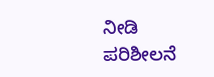ನೀಡಿ ಪರಿಶೀಲನೆ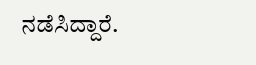ನಡೆಸಿದ್ದಾರೆ.